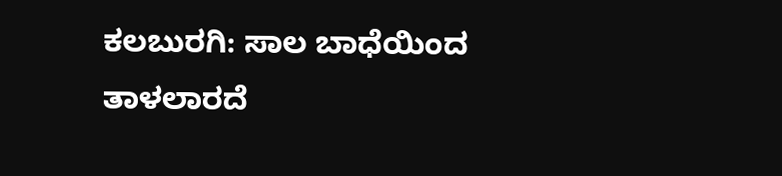ಕಲಬುರಗಿ: ಸಾಲ ಬಾಧೆಯಿಂದ ತಾಳಲಾರದೆ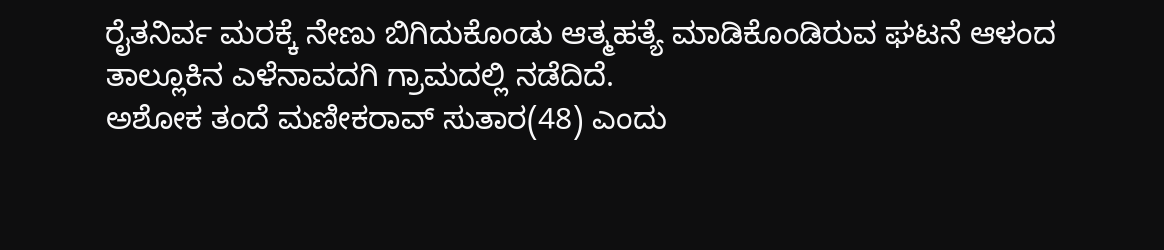ರೈತನಿರ್ವ ಮರಕ್ಕೆ ನೇಣು ಬಿಗಿದುಕೊಂಡು ಆತ್ಮಹತ್ಯೆ ಮಾಡಿಕೊಂಡಿರುವ ಘಟನೆ ಆಳಂದ ತಾಲ್ಲೂಕಿನ ಎಳೆನಾವದಗಿ ಗ್ರಾಮದಲ್ಲಿ ನಡೆದಿದೆ.
ಅಶೋಕ ತಂದೆ ಮಣೀಕರಾವ್ ಸುತಾರ(48) ಎಂದು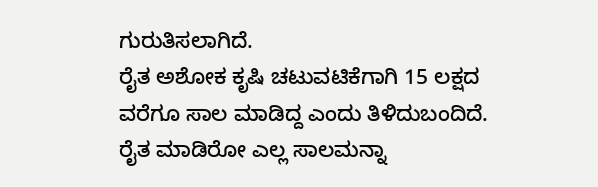ಗುರುತಿಸಲಾಗಿದೆ.
ರೈತ ಅಶೋಕ ಕೃಷಿ ಚಟುವಟಿಕೆಗಾಗಿ 15 ಲಕ್ಷದ ವರೆಗೂ ಸಾಲ ಮಾಡಿದ್ದ ಎಂದು ತಿಳಿದುಬಂದಿದೆ. ರೈತ ಮಾಡಿರೋ ಎಲ್ಲ ಸಾಲಮನ್ನಾ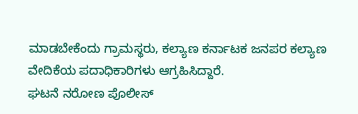ಮಾಡಬೇಕೆಂದು ಗ್ರಾಮಸ್ಥರು, ಕಲ್ಯಾಣ ಕರ್ನಾಟಕ ಜನಪರ ಕಲ್ಯಾಣ ವೇದಿಕೆಯ ಪದಾಧಿಕಾರಿಗಳು ಆಗ್ರಹಿಸಿದ್ದಾರೆ.
ಘಟನೆ ನರೋಣ ಪೊಲೀಸ್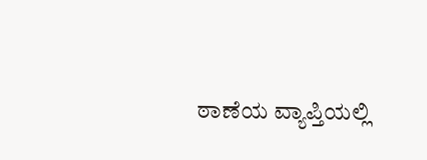ಠಾಣೆಯ ವ್ಯಾಪ್ತಿಯಲ್ಲಿ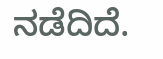ನಡೆದಿದೆ.